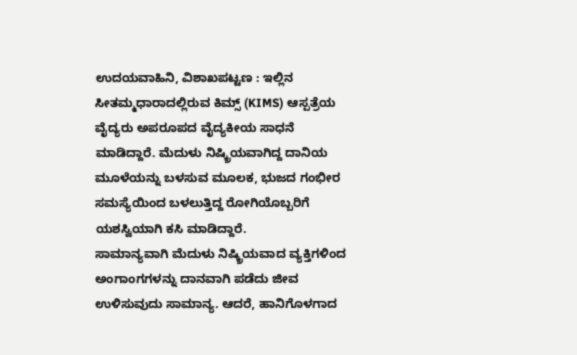ಉದಯವಾಹಿನಿ, ವಿಶಾಖಪಟ್ಟಣ : ಇಲ್ಲಿನ ಸೀತಮ್ಮಧಾರಾದಲ್ಲಿರುವ ಕಿಮ್ಸ್ (KIMS) ಆಸ್ಪತ್ರೆಯ ವೈದ್ಯರು ಅಪರೂಪದ ವೈದ್ಯಕೀಯ ಸಾಧನೆ ಮಾಡಿದ್ದಾರೆ. ಮೆದುಳು ನಿಷ್ಕ್ರಿಯವಾಗಿದ್ದ ದಾನಿಯ ಮೂಳೆಯನ್ನು ಬಳಸುವ ಮೂಲಕ, ಭುಜದ ಗಂಭೀರ ಸಮಸ್ಯೆಯಿಂದ ಬಳಲುತ್ತಿದ್ದ ರೋಗಿಯೊಬ್ಬರಿಗೆ ಯಶಸ್ವಿಯಾಗಿ ಕಸಿ ಮಾಡಿದ್ದಾರೆ.
ಸಾಮಾನ್ಯವಾಗಿ ಮೆದುಳು ನಿಷ್ಕ್ರಿಯವಾದ ವ್ಯಕ್ತಿಗಳಿಂದ ಅಂಗಾಂಗಗಳನ್ನು ದಾನವಾಗಿ ಪಡೆದು ಜೀವ ಉಳಿಸುವುದು ಸಾಮಾನ್ಯ. ಆದರೆ, ಹಾನಿಗೊಳಗಾದ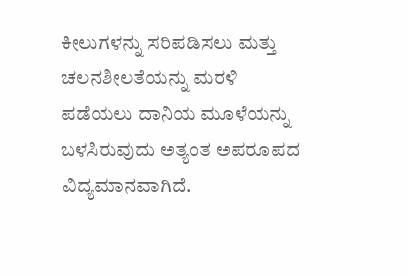ಕೀಲುಗಳನ್ನು ಸರಿಪಡಿಸಲು ಮತ್ತು ಚಲನಶೀಲತೆಯನ್ನು ಮರಳಿ ಪಡೆಯಲು ದಾನಿಯ ಮೂಳೆಯನ್ನು ಬಳಸಿರುವುದು ಅತ್ಯಂತ ಅಪರೂಪದ ವಿದ್ಯಮಾನವಾಗಿದೆ.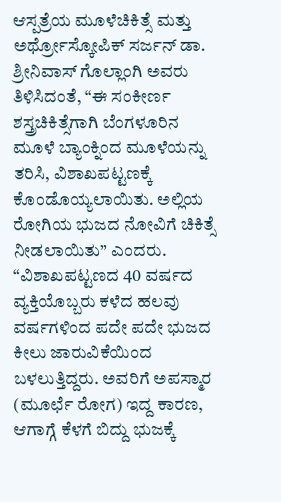ಆಸ್ಪತ್ರೆಯ ಮೂಳೆಚಿಕಿತ್ಸೆ ಮತ್ತು ಅರ್ಥ್ರೋಸ್ಕೋಪಿಕ್ ಸರ್ಜನ್ ಡಾ. ಶ್ರೀನಿವಾಸ್ ಗೊಲ್ಲಾಂಗಿ ಅವರು ತಿಳಿಸಿದಂತೆ, “ಈ ಸಂಕೀರ್ಣ ಶಸ್ತ್ರಚಿಕಿತ್ಸೆಗಾಗಿ ಬೆಂಗಳೂರಿನ ಮೂಳೆ ಬ್ಯಾಂಕ್ನಿಂದ ಮೂಳೆಯನ್ನು ತರಿಸಿ, ವಿಶಾಖಪಟ್ಟಣಕ್ಕೆ ಕೊಂಡೊಯ್ಯಲಾಯಿತು. ಅಲ್ಲಿಯ ರೋಗಿಯ ಭುಜದ ನೋವಿಗೆ ಚಿಕಿತ್ಸೆ ನೀಡಲಾಯಿತು” ಎಂದರು.
“ವಿಶಾಖಪಟ್ಟಣದ 40 ವರ್ಷದ ವ್ಯಕ್ತಿಯೊಬ್ಬರು ಕಳೆದ ಹಲವು ವರ್ಷಗಳಿಂದ ಪದೇ ಪದೇ ಭುಜದ ಕೀಲು ಜಾರುವಿಕೆಯಿಂದ ಬಳಲುತ್ತಿದ್ದರು. ಅವರಿಗೆ ಅಪಸ್ಮಾರ (ಮೂರ್ಛೆ ರೋಗ) ಇದ್ದ ಕಾರಣ, ಆಗಾಗ್ಗೆ ಕೆಳಗೆ ಬಿದ್ದು ಭುಜಕ್ಕೆ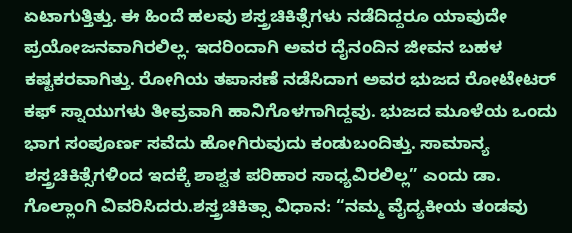ಏಟಾಗುತ್ತಿತ್ತು. ಈ ಹಿಂದೆ ಹಲವು ಶಸ್ತ್ರಚಿಕಿತ್ಸೆಗಳು ನಡೆದಿದ್ದರೂ ಯಾವುದೇ ಪ್ರಯೋಜನವಾಗಿರಲಿಲ್ಲ. ಇದರಿಂದಾಗಿ ಅವರ ದೈನಂದಿನ ಜೀವನ ಬಹಳ ಕಷ್ಟಕರವಾಗಿತ್ತು. ರೋಗಿಯ ತಪಾಸಣೆ ನಡೆಸಿದಾಗ ಅವರ ಭುಜದ ರೋಟೇಟರ್ ಕಫ್ ಸ್ನಾಯುಗಳು ತೀವ್ರವಾಗಿ ಹಾನಿಗೊಳಗಾಗಿದ್ದವು. ಭುಜದ ಮೂಳೆಯ ಒಂದು ಭಾಗ ಸಂಪೂರ್ಣ ಸವೆದು ಹೋಗಿರುವುದು ಕಂಡುಬಂದಿತ್ತು. ಸಾಮಾನ್ಯ ಶಸ್ತ್ರಚಿಕಿತ್ಸೆಗಳಿಂದ ಇದಕ್ಕೆ ಶಾಶ್ವತ ಪರಿಹಾರ ಸಾಧ್ಯವಿರಲಿಲ್ಲ” ಎಂದು ಡಾ. ಗೊಲ್ಲಾಂಗಿ ವಿವರಿಸಿದರು.ಶಸ್ತ್ರಚಿಕಿತ್ಸಾ ವಿಧಾನ: “ನಮ್ಮ ವೈದ್ಯಕೀಯ ತಂಡವು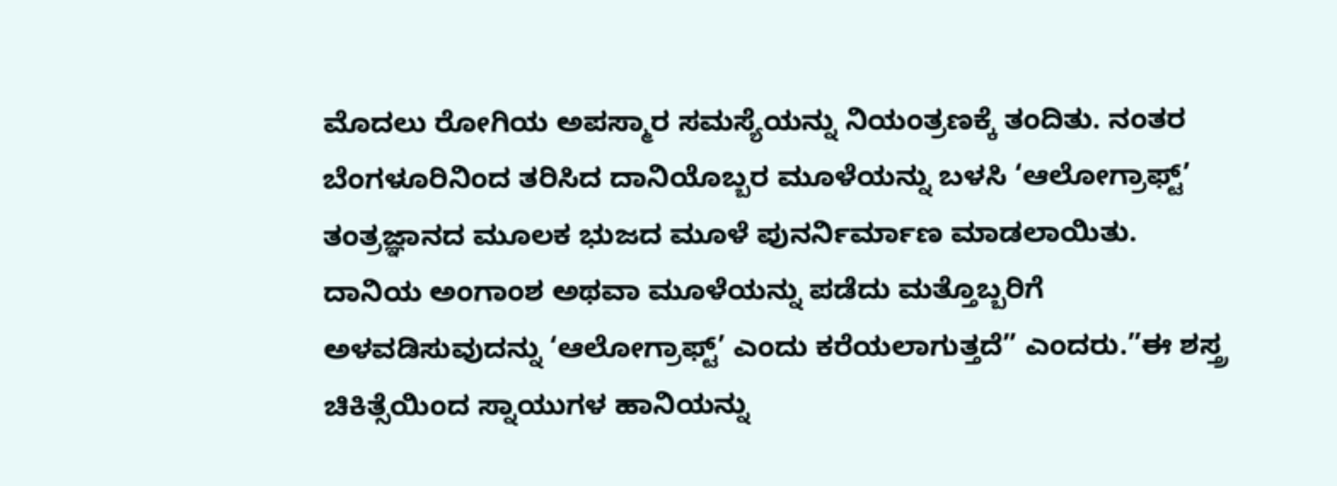ಮೊದಲು ರೋಗಿಯ ಅಪಸ್ಮಾರ ಸಮಸ್ಯೆಯನ್ನು ನಿಯಂತ್ರಣಕ್ಕೆ ತಂದಿತು. ನಂತರ ಬೆಂಗಳೂರಿನಿಂದ ತರಿಸಿದ ದಾನಿಯೊಬ್ಬರ ಮೂಳೆಯನ್ನು ಬಳಸಿ ‘ಆಲೋಗ್ರಾಫ್ಟ್’ ತಂತ್ರಜ್ಞಾನದ ಮೂಲಕ ಭುಜದ ಮೂಳೆ ಪುನರ್ನಿರ್ಮಾಣ ಮಾಡಲಾಯಿತು. ದಾನಿಯ ಅಂಗಾಂಶ ಅಥವಾ ಮೂಳೆಯನ್ನು ಪಡೆದು ಮತ್ತೊಬ್ಬರಿಗೆ ಅಳವಡಿಸುವುದನ್ನು ‘ಆಲೋಗ್ರಾಫ್ಟ್’ ಎಂದು ಕರೆಯಲಾಗುತ್ತದೆ” ಎಂದರು.”ಈ ಶಸ್ತ್ರ ಚಿಕಿತ್ಸೆಯಿಂದ ಸ್ನಾಯುಗಳ ಹಾನಿಯನ್ನು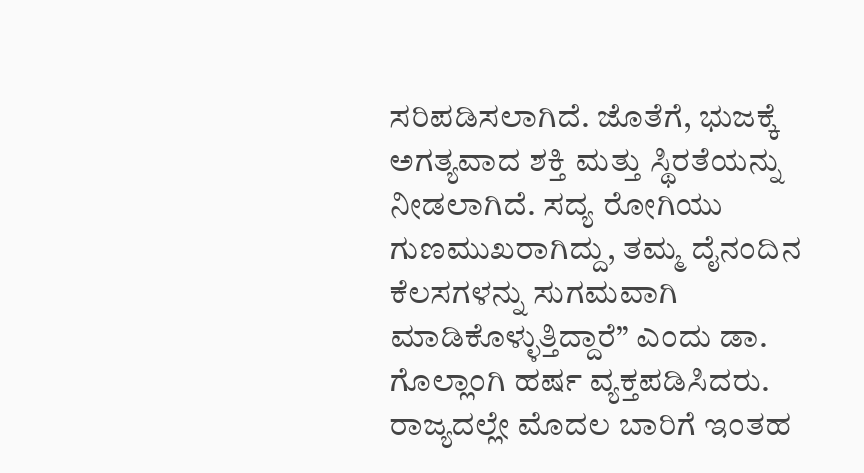ಸರಿಪಡಿಸಲಾಗಿದೆ. ಜೊತೆಗೆ, ಭುಜಕ್ಕೆ ಅಗತ್ಯವಾದ ಶಕ್ತಿ ಮತ್ತು ಸ್ಥಿರತೆಯನ್ನು ನೀಡಲಾಗಿದೆ. ಸದ್ಯ ರೋಗಿಯು ಗುಣಮುಖರಾಗಿದ್ದು, ತಮ್ಮ ದೈನಂದಿನ ಕೆಲಸಗಳನ್ನು ಸುಗಮವಾಗಿ ಮಾಡಿಕೊಳ್ಳುತ್ತಿದ್ದಾರೆ” ಎಂದು ಡಾ. ಗೊಲ್ಲಾಂಗಿ ಹರ್ಷ ವ್ಯಕ್ತಪಡಿಸಿದರು.
ರಾಜ್ಯದಲ್ಲೇ ಮೊದಲ ಬಾರಿಗೆ ಇಂತಹ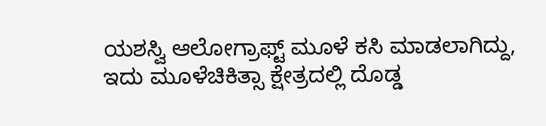ಯಶಸ್ವಿ ಆಲೋಗ್ರಾಫ್ಟ್ ಮೂಳೆ ಕಸಿ ಮಾಡಲಾಗಿದ್ದು, ಇದು ಮೂಳೆಚಿಕಿತ್ಸಾ ಕ್ಷೇತ್ರದಲ್ಲಿ ದೊಡ್ಡ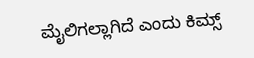ಮೈಲಿಗಲ್ಲಾಗಿದೆ ಎಂದು ಕಿಮ್ಸ್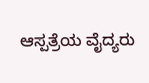ಆಸ್ಪತ್ರೆಯ ವೈದ್ಯರು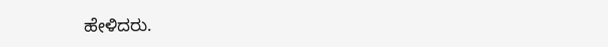ಹೇಳಿದರು.